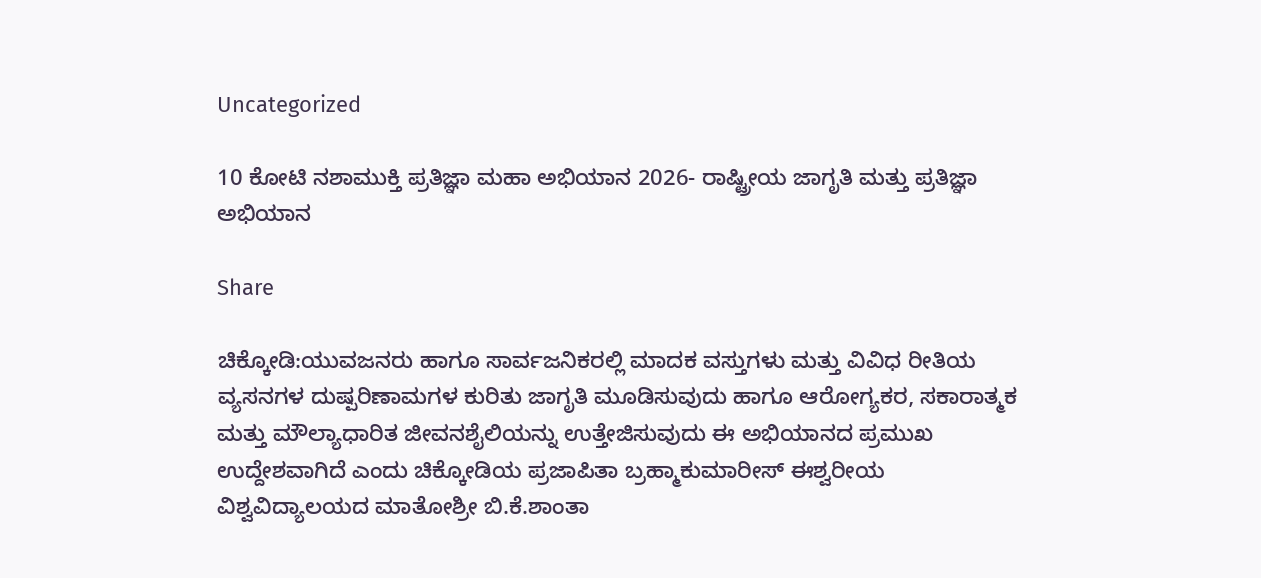Uncategorized

10 ಕೋಟಿ ನಶಾಮುಕ್ತಿ ಪ್ರತಿಜ್ಞಾ ಮಹಾ ಅಭಿಯಾನ 2026- ರಾಷ್ಟ್ರೀಯ ಜಾಗೃತಿ ಮತ್ತು ಪ್ರತಿಜ್ಞಾ ಅಭಿಯಾನ

Share

ಚಿಕ್ಕೋಡಿ:ಯುವಜನರು ಹಾಗೂ ಸಾರ್ವಜನಿಕರಲ್ಲಿ ಮಾದಕ ವಸ್ತುಗಳು ಮತ್ತು ವಿವಿಧ ರೀತಿಯ ವ್ಯಸನಗಳ ದುಷ್ಪರಿಣಾಮಗಳ ಕುರಿತು ಜಾಗೃತಿ ಮೂಡಿಸುವುದು ಹಾಗೂ ಆರೋಗ್ಯಕರ, ಸಕಾರಾತ್ಮಕ ಮತ್ತು ಮೌಲ್ಯಾಧಾರಿತ ಜೀವನಶೈಲಿಯನ್ನು ಉತ್ತೇಜಿಸುವುದು ಈ ಅಭಿಯಾನದ ಪ್ರಮುಖ ಉದ್ದೇಶವಾಗಿದೆ ಎಂದು ಚಿಕ್ಕೋಡಿಯ ಪ್ರಜಾಪಿತಾ ಬ್ರಹ್ಮಾಕುಮಾರೀಸ್ ಈಶ್ವರೀಯ ವಿಶ್ವವಿದ್ಯಾಲಯದ ಮಾತೋಶ್ರೀ ಬಿ.ಕೆ.ಶಾಂತಾ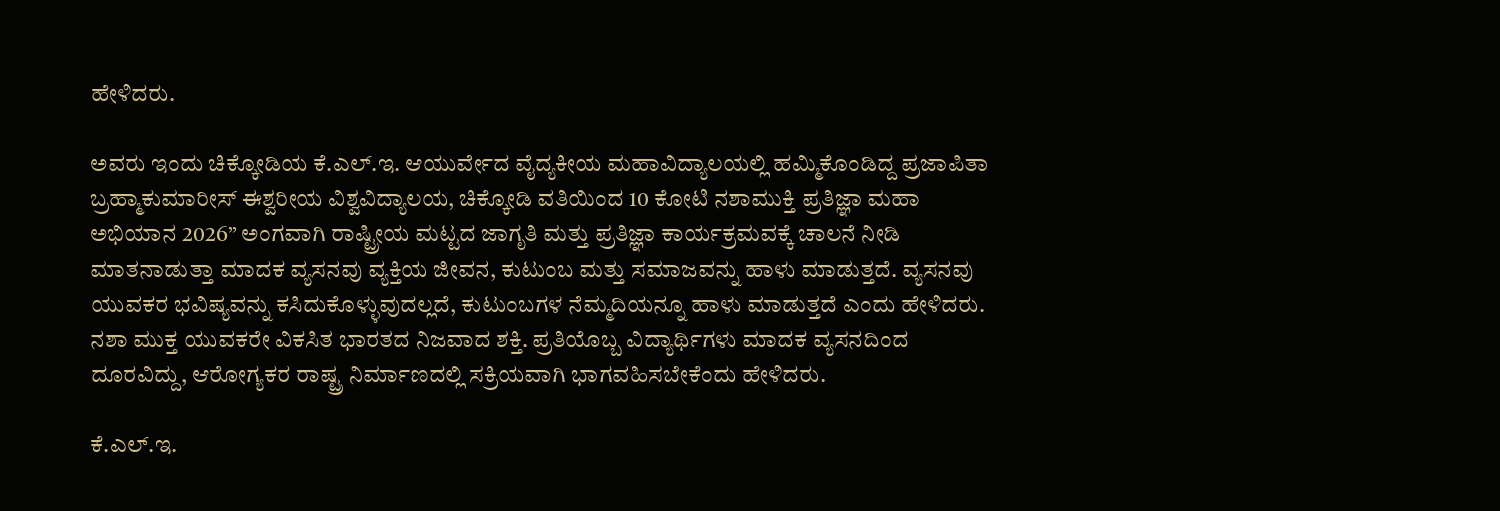ಹೇಳಿದರು.

ಅವರು ಇಂದು ಚಿಕ್ಕೋಡಿಯ ಕೆ.ಎಲ್.ಇ. ಆಯುರ್ವೇದ ವೈದ್ಯಕೀಯ ಮಹಾವಿದ್ಯಾಲಯಲ್ಲಿ ಹಮ್ಮಿಕೊಂಡಿದ್ದ ಪ್ರಜಾಪಿತಾ ಬ್ರಹ್ಮಾಕುಮಾರೀಸ್ ಈಶ್ವರೀಯ ವಿಶ್ವವಿದ್ಯಾಲಯ, ಚಿಕ್ಕೋಡಿ ವತಿಯಿಂದ 10 ಕೋಟಿ ನಶಾಮುಕ್ತಿ ಪ್ರತಿಜ್ಞಾ ಮಹಾ ಅಭಿಯಾನ 2026” ಅಂಗವಾಗಿ ರಾಷ್ಟ್ರೀಯ ಮಟ್ಟದ ಜಾಗೃತಿ ಮತ್ತು ಪ್ರತಿಜ್ಞಾ ಕಾರ್ಯಕ್ರಮವಕ್ಕೆ ಚಾಲನೆ ನೀಡಿ ಮಾತನಾಡುತ್ತಾ ಮಾದಕ ವ್ಯಸನವು ವ್ಯಕ್ತಿಯ ಜೀವನ, ಕುಟುಂಬ ಮತ್ತು ಸಮಾಜವನ್ನು ಹಾಳು ಮಾಡುತ್ತದೆ. ವ್ಯಸನವು ಯುವಕರ ಭವಿಷ್ಯವನ್ನು ಕಸಿದುಕೊಳ್ಳುವುದಲ್ಲದೆ, ಕುಟುಂಬಗಳ ನೆಮ್ಮದಿಯನ್ನೂ ಹಾಳು ಮಾಡುತ್ತದೆ ಎಂದು ಹೇಳಿದರು. ನಶಾ ಮುಕ್ತ ಯುವಕರೇ ವಿಕಸಿತ ಭಾರತದ ನಿಜವಾದ ಶಕ್ತಿ. ಪ್ರತಿಯೊಬ್ಬ ವಿದ್ಯಾರ್ಥಿಗಳು ಮಾದಕ ವ್ಯಸನದಿಂದ ದೂರವಿದ್ದು, ಆರೋಗ್ಯಕರ ರಾಷ್ಟ್ರ ನಿರ್ಮಾಣದಲ್ಲಿ ಸಕ್ರಿಯವಾಗಿ ಭಾಗವಹಿಸಬೇಕೆಂದು ಹೇಳಿದರು.

ಕೆ.ಎಲ್.ಇ.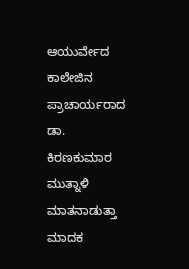ಆಯುರ್ವೇದ ಕಾಲೇಜಿನ ಪ್ರಾಚಾರ್ಯರಾದ ಡಾ. ಕಿರಣಕುಮಾರ ಮುತ್ನಾಳಿ ಮಾತನಾಡುತ್ತಾ ಮಾದಕ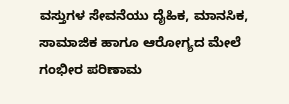ವಸ್ತುಗಳ ಸೇವನೆಯು ದೈಹಿಕ, ಮಾನಸಿಕ, ಸಾಮಾಜಿಕ ಹಾಗೂ ಆರೋಗ್ಯದ ಮೇಲೆ ಗಂಭೀರ ಪರಿಣಾಮ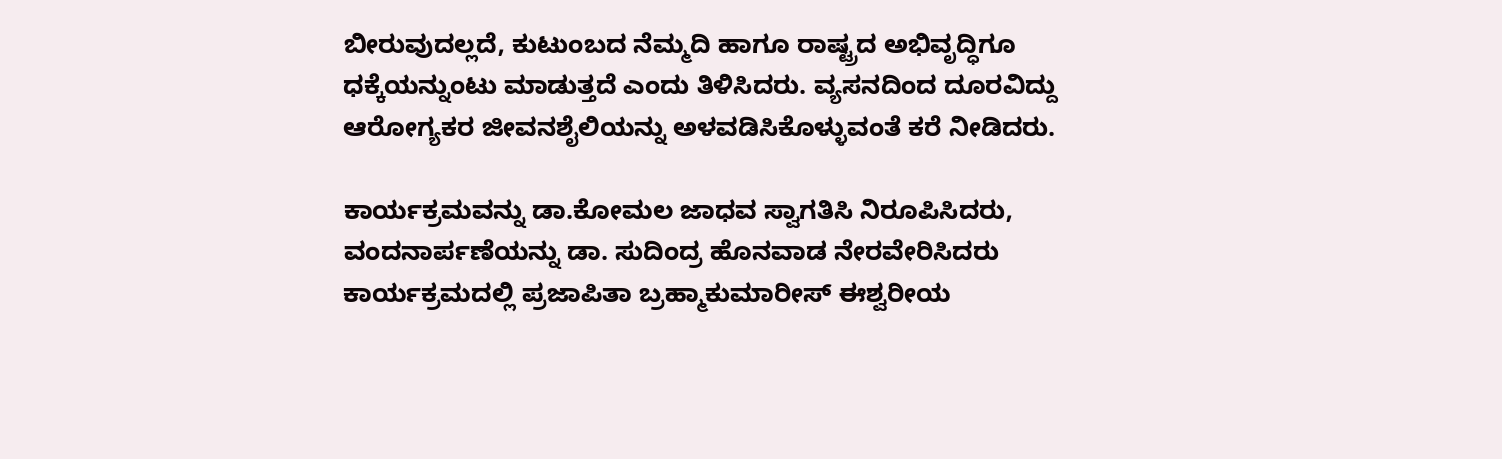ಬೀರುವುದಲ್ಲದೆ, ಕುಟುಂಬದ ನೆಮ್ಮದಿ ಹಾಗೂ ರಾಷ್ಟ್ರದ ಅಭಿವೃದ್ಧಿಗೂ ಧಕ್ಕೆಯನ್ನುಂಟು ಮಾಡುತ್ತದೆ ಎಂದು ತಿಳಿಸಿದರು. ವ್ಯಸನದಿಂದ ದೂರವಿದ್ದು ಆರೋಗ್ಯಕರ ಜೀವನಶೈಲಿಯನ್ನು ಅಳವಡಿಸಿಕೊಳ್ಳುವಂತೆ ಕರೆ ನೀಡಿದರು.

ಕಾರ್ಯಕ್ರಮವನ್ನು ಡಾ.ಕೋಮಲ ಜಾಧವ ಸ್ವಾಗತಿಸಿ ನಿರೂಪಿಸಿದರು, ವಂದನಾರ್ಪಣೆಯನ್ನು ಡಾ. ಸುದಿಂದ್ರ ಹೊನವಾಡ ನೇರವೇರಿಸಿದರು ಕಾರ್ಯಕ್ರಮದಲ್ಲಿ ಪ್ರಜಾಪಿತಾ ಬ್ರಹ್ಮಾಕುಮಾರೀಸ್ ಈಶ್ವರೀಯ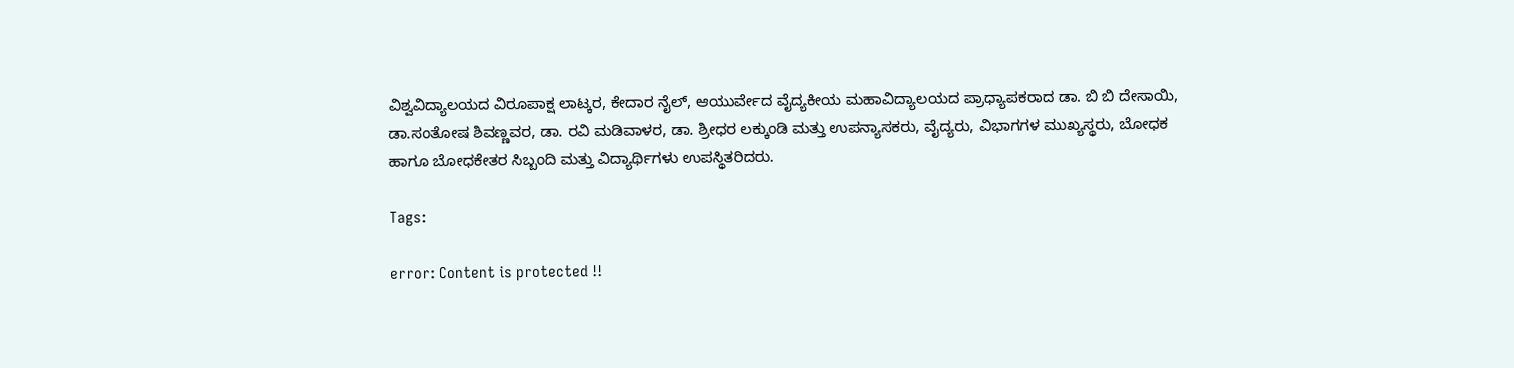ವಿಶ್ವವಿದ್ಯಾಲಯದ ವಿರೂಪಾಕ್ಷ ಲಾಟ್ಕರ, ಕೇದಾರ ನೈಲ್, ಆಯುರ್ವೇದ ವೈದ್ಯಕೀಯ ಮಹಾವಿದ್ಯಾಲಯದ ಪ್ರಾಧ್ಯಾಪಕರಾದ ಡಾ. ಬಿ ಬಿ ದೇಸಾಯಿ, ಡಾ.ಸಂತೋಷ ಶಿವಣ್ಣವರ, ಡಾ. ರವಿ ಮಡಿವಾಳರ, ಡಾ. ಶ್ರೀಧರ ಲಕ್ಕುಂಡಿ ಮತ್ತು ಉಪನ್ಯಾಸಕರು, ವೈದ್ಯರು, ವಿಭಾಗಗಳ ಮುಖ್ಯಸ್ಥರು, ಬೋಧಕ ಹಾಗೂ ಬೋಧಕೇತರ ಸಿಬ್ಬಂದಿ ಮತ್ತು ವಿದ್ಯಾರ್ಥಿಗಳು ಉಪಸ್ಥಿತರಿದರು.

Tags:

error: Content is protected !!